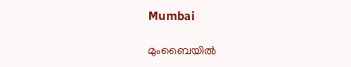Mumbai

മുംബൈയിൽ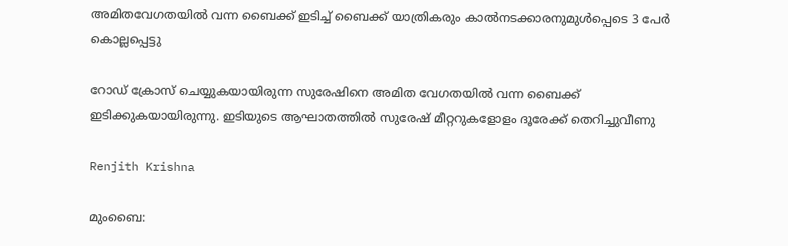അമിതവേഗതയിൽ വന്ന ബൈക്ക് ഇടിച്ച് ബൈക്ക് യാത്രികരും കാൽനടക്കാരനുമുൾപ്പെടെ 3 പേർ കൊല്ലപ്പെട്ടു

റോഡ് ക്രോസ് ചെയ്യുകയായിരുന്ന സുരേഷിനെ അമിത വേഗതയിൽ വന്ന ബൈക്ക് ഇടിക്കുകയായിരുന്നു. ഇടിയുടെ ആഘാതത്തിൽ സുരേഷ് മീറ്ററുകളോളം ദൂരേക്ക് തെറിച്ചുവീണു

Renjith Krishna

മുംബൈ: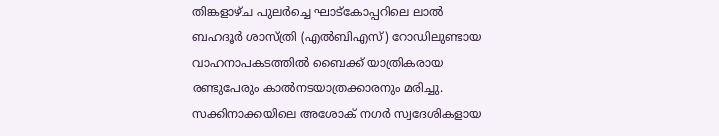തിങ്കളാഴ്ച പുലർച്ചെ ഘാട്‌കോപ്പറിലെ ലാൽ ബഹദൂർ ശാസ്ത്രി (എൽബിഎസ്) റോഡിലുണ്ടായ വാഹനാപകടത്തിൽ ബൈക്ക് യാത്രികരായ രണ്ടുപേരും കാൽനടയാത്രക്കാരനും മരിച്ചു. സക്കിനാക്കയിലെ അശോക് നഗർ സ്വദേശികളായ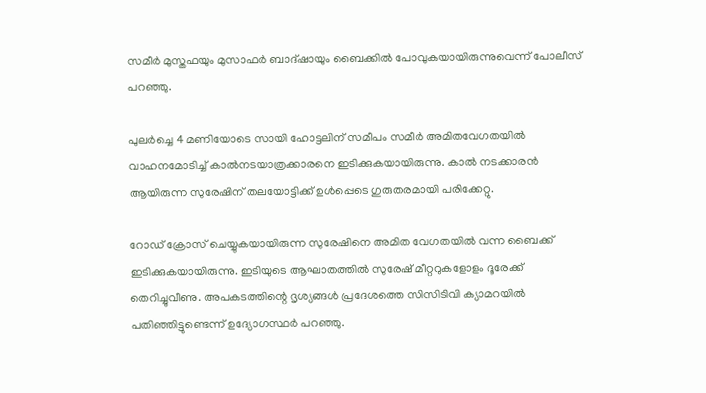സമീർ മുസ്തഫയും മുസാഫർ ബാദ്ഷായും ബൈക്കിൽ പോവുകയായിരുന്നുവെന്ന് പോലീസ് പറഞ്ഞു.

പുലർച്ചെ 4 മണിയോടെ സായി ഹോട്ടലിന് സമീപം സമീർ അമിതവേഗതയിൽ വാഹനമോടിച്ച് കാൽനടയാത്രക്കാരനെ ഇടിക്കുകയായിരുന്നു. കാൽ നടക്കാരൻ ആയിരുന്ന സുരേഷിന് തലയോട്ടിക്ക് ഉൾപ്പെടെ ഗുരുതരമായി പരിക്കേറ്റു.

റോഡ് ക്രോസ് ചെയ്യുകയായിരുന്ന സുരേഷിനെ അമിത വേഗതയിൽ വന്ന ബൈക്ക് ഇടിക്കുകയായിരുന്നു. ഇടിയുടെ ആഘാതത്തിൽ സുരേഷ് മീറ്ററുകളോളം ദൂരേക്ക് തെറിച്ചുവീണു. അപകടത്തിന്റെ ദൃശ്യങ്ങൾ പ്രദേശത്തെ സിസിടിവി ക്യാമറയിൽ പതിഞ്ഞിട്ടുണ്ടെന്ന് ഉദ്യോഗസ്ഥർ പറഞ്ഞു.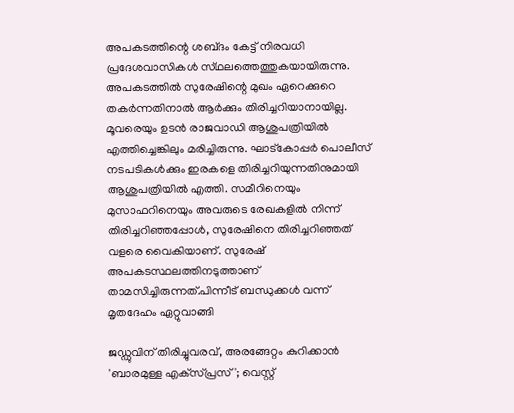അപകടത്തിന്റെ ശബ്‌ദം കേട്ട് നിരവധി പ്രദേശവാസികൾ സ്‌ഥലത്തെത്തുകയായിരുന്നു. അപകടത്തിൽ സുരേഷിന്റെ മുഖം ഏറെക്കുറെ തകർന്നതിനാൽ ആർക്കും തിരിച്ചറിയാനായില്ല. മൂവരെയും ഉടൻ രാജവാഡി ആശുപത്രിയിൽ എത്തിച്ചെങ്കിലും മരിച്ചിരുന്നു. ഘാട്‌കോപ്പർ പൊലീസ് നടപടികൾക്കും ഇരകളെ തിരിച്ചറിയുന്നതിനുമായി ആശുപത്രിയിൽ എത്തി. സമീറിനെയും മുസാഫറിനെയും അവരുടെ രേഖകളിൽ നിന്ന് തിരിച്ചറിഞ്ഞപ്പോൾ, സുരേഷിനെ തിരിച്ചറിഞ്ഞത് വളരെ വൈകിയാണ്. സുരേഷ് അപകടസ്ഥലത്തിനടുത്താണ് താമസിച്ചിരുന്നത്.പിന്നീട് ബന്ധുക്കൾ വന്ന് മൃതദേഹം ഏറ്റുവാങ്ങി

ജഡ്ഡുവിന് തിരിച്ചുവരവ്, അരങ്ങേറ്റം കുറിക്കാൻ 'ബാരമുള്ള എക്‌സ്പ്രസ്'; വെസ്റ്റ്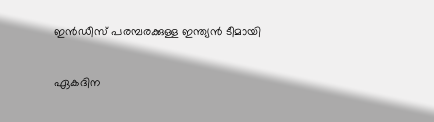ഇൻഡീസ് പരമ്പരക്കുള്ള ഇന്ത‍്യൻ ടീമായി

ഏകദിന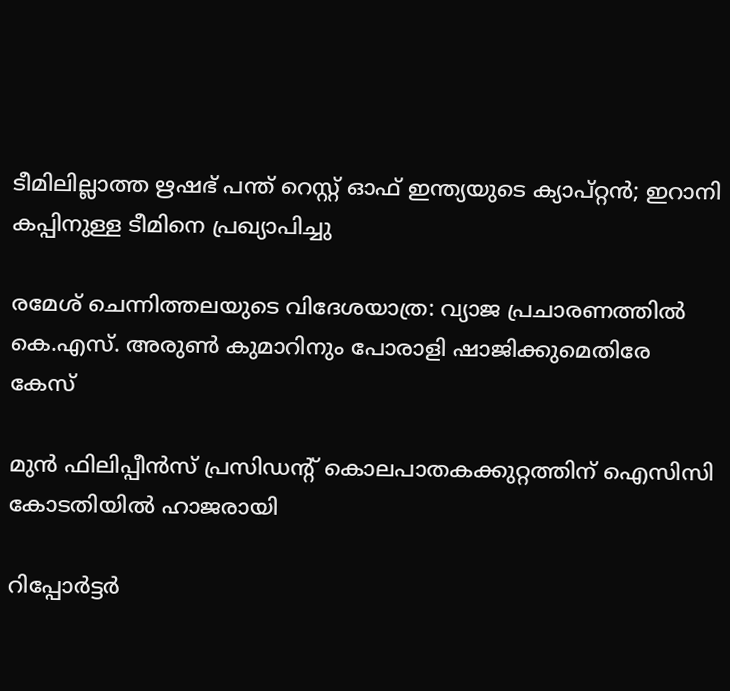ടീമിലില്ലാത്ത ഋഷഭ് പന്ത് റെസ്റ്റ് ഓഫ് ഇന്ത‍്യയുടെ ക‍്യാപ്റ്റൻ; ഇറാനി കപ്പിനുള്ള ടീമിനെ പ്രഖ‍്യാപിച്ചു

രമേശ് ചെന്നിത്തലയുടെ വിദേശയാത്ര: വ്യാജ പ്രചാരണത്തിൽ കെ.എസ്. അരുൺ കുമാറിനും പോരാളി ഷാജിക്കുമെതിരേ കേസ്

മുൻ ഫിലിപ്പീൻസ് പ്രസിഡന്‍റ് കൊലപാതകക്കുറ്റത്തിന് ഐസിസി കോടതിയിൽ ഹാജരായി

റിപ്പോർട്ടർ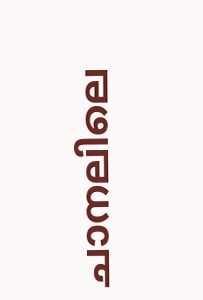ചാനലിലെ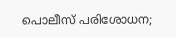പൊലീസ് പരിശോധന;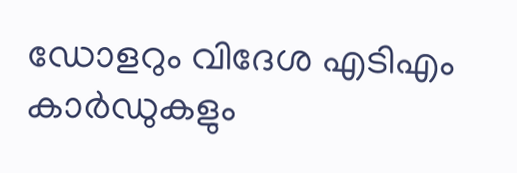ഡോളറും വിദേശ എടിഎം കാർഡുകളും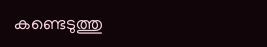കണ്ടെടുത്തു